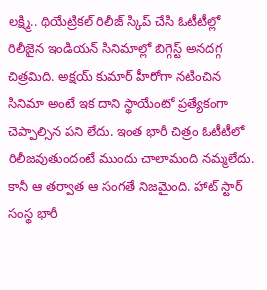లక్ష్మి.. థియేట్రికల్ రిలీజ్ స్కిప్ చేసి ఓటీటీల్లో రిలీజైన ఇండియన్ సినిమాల్లో బిగ్గెస్ట్ అనదగ్గ చిత్రమిది. అక్షయ్ కుమార్ హీరోగా నటించిన సినిమా అంటే ఇక దాని స్థాయేంటో ప్రత్యేకంగా చెప్పాల్సిన పని లేదు. ఇంత భారీ చిత్రం ఓటీటీలో రిలీజవుతుందంటే ముందు చాలామంది నమ్మలేదు. కానీ ఆ తర్వాత ఆ సంగతే నిజమైంది. హాట్ స్టార్ సంస్థ భారీ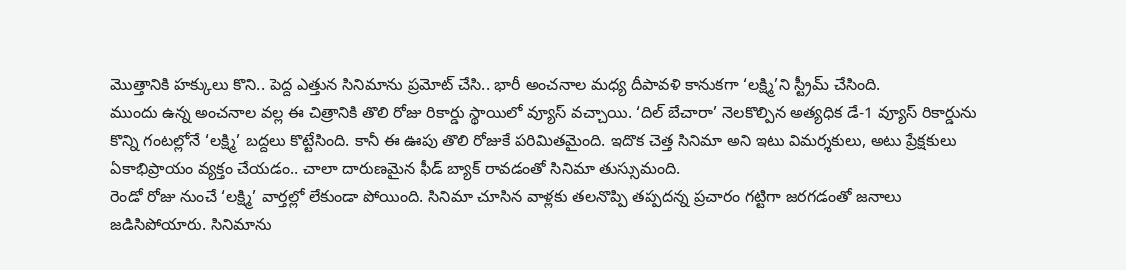మొత్తానికి హక్కులు కొని.. పెద్ద ఎత్తున సినిమాను ప్రమోట్ చేసి.. భారీ అంచనాల మధ్య దీపావళి కానుకగా ‘లక్ష్మి’ని స్ట్రీమ్ చేసింది.
ముందు ఉన్న అంచనాల వల్ల ఈ చిత్రానికి తొలి రోజు రికార్డు స్థాయిలో వ్యూస్ వచ్చాయి. ‘దిల్ బేచారా’ నెలకొల్పిన అత్యధిక డే-1 వ్యూస్ రికార్డును కొన్ని గంటల్లోనే ‘లక్ష్మి’ బద్దలు కొట్టేసింది. కానీ ఈ ఊపు తొలి రోజుకే పరిమితమైంది. ఇదొక చెత్త సినిమా అని ఇటు విమర్శకులు, అటు ప్రేక్షకులు ఏకాభిప్రాయం వ్యక్తం చేయడం.. చాలా దారుణమైన ఫీడ్ బ్యాక్ రావడంతో సినిమా తుస్సుమంది.
రెండో రోజు నుంచే ‘లక్ష్మి’ వార్తల్లో లేకుండా పోయింది. సినిమా చూసిన వాళ్లకు తలనొప్పి తప్పదన్న ప్రచారం గట్టిగా జరగడంతో జనాలు జడిసిపోయారు. సినిమాను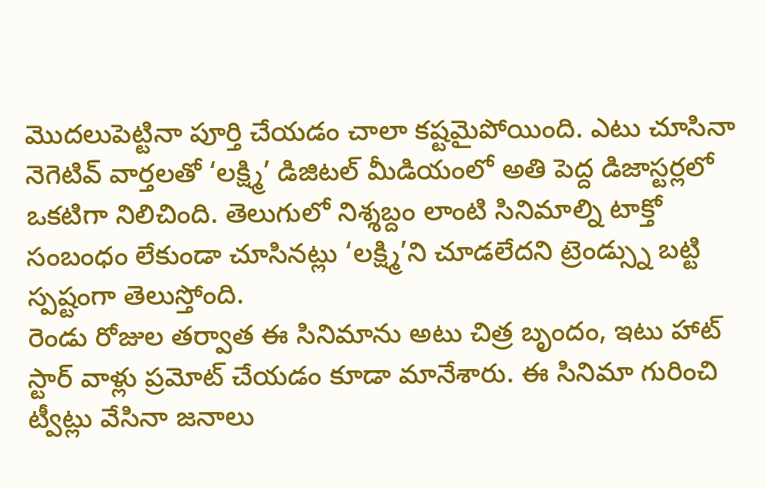మొదలుపెట్టినా పూర్తి చేయడం చాలా కష్టమైపోయింది. ఎటు చూసినా నెగెటివ్ వార్తలతో ‘లక్ష్మి’ డిజిటల్ మీడియంలో అతి పెద్ద డిజాస్టర్లలో ఒకటిగా నిలిచింది. తెలుగులో నిశ్శబ్దం లాంటి సినిమాల్ని టాక్తో సంబంధం లేకుండా చూసినట్లు ‘లక్ష్మి’ని చూడలేదని ట్రెండ్స్ను బట్టి స్పష్టంగా తెలుస్తోంది.
రెండు రోజుల తర్వాత ఈ సినిమాను అటు చిత్ర బృందం, ఇటు హాట్ స్టార్ వాళ్లు ప్రమోట్ చేయడం కూడా మానేశారు. ఈ సినిమా గురించి ట్వీట్లు వేసినా జనాలు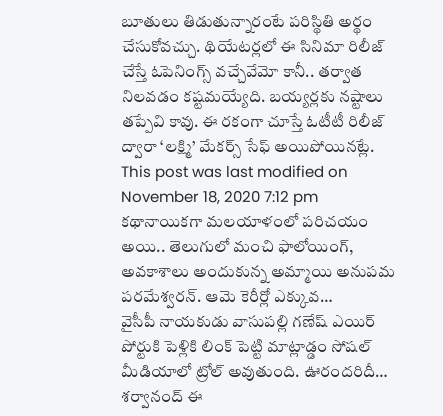బూతులు తిడుతున్నారంటే పరిస్థితి అర్థం చేసుకోవచ్చు. థియేటర్లలో ఈ సినిమా రిలీజ్ చేస్తే ఓపెనింగ్స్ వచ్చేవేమో కానీ.. తర్వాత నిలవడం కష్టమయ్యేది. బయ్యర్లకు నష్టాలు తప్పేవి కావు. ఈ రకంగా చూస్తే ఓటీటీ రిలీజ్ ద్వారా ‘లక్ష్మి’ మేకర్స్ సేఫ్ అయిపోయినట్లే.
This post was last modified on November 18, 2020 7:12 pm
కథానాయికగా మలయాళంలో పరిచయం అయి.. తెలుగులో మంచి ఫాలోయింగ్, అవకాశాలు అందుకున్న అమ్మాయి అనుపమ పరమేశ్వరన్. ఆమె కెరీర్లో ఎక్కువ…
వైసీపీ నాయకుడు వాసుపల్లి గణేష్ ఎయిర్ పోర్టుకి పెళ్లికి లింక్ పెట్టి మాట్లాడ్డం సోషల్ మీడియాలో ట్రోల్ అవుతుంది. ఊరందరిదీ…
శర్వానంద్ ఈ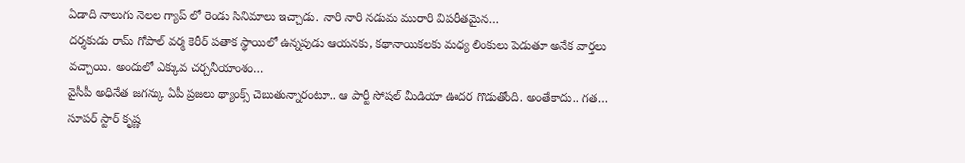ఏడాది నాలుగు నెలల గ్యాప్ లో రెండు సినిమాలు ఇచ్చాడు. నారి నారి నడుమ మురారి విపరీతమైన…
దర్శకుడు రామ్ గోపాల్ వర్మ కెరీర్ పతాక స్థాయిలో ఉన్నపుడు ఆయనకు, కథానాయికలకు మధ్య లింకులు పెడుతూ అనేక వార్తలు వచ్చాయి. అందులో ఎక్కువ చర్చనీయాంశం…
వైసీపీ అధినేత జగన్కు ఏపీ ప్రజలు థ్యాంక్స్ చెబుతున్నారంటూ.. ఆ పార్టీ సోషల్ మీడియా ఊదర గొడుతోంది. అంతేకాదు.. గత…
సూపర్ స్టార్ కృష్ణ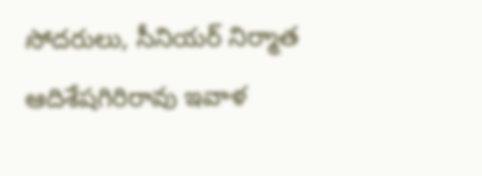సోదరులు, సీనియర్ నిర్మాత ఆదిశేషగిరిరావు ఇవాళ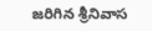జరిగిన శ్రీనివాస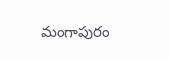మంగాపురం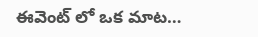ఈవెంట్ లో ఒక మాట…